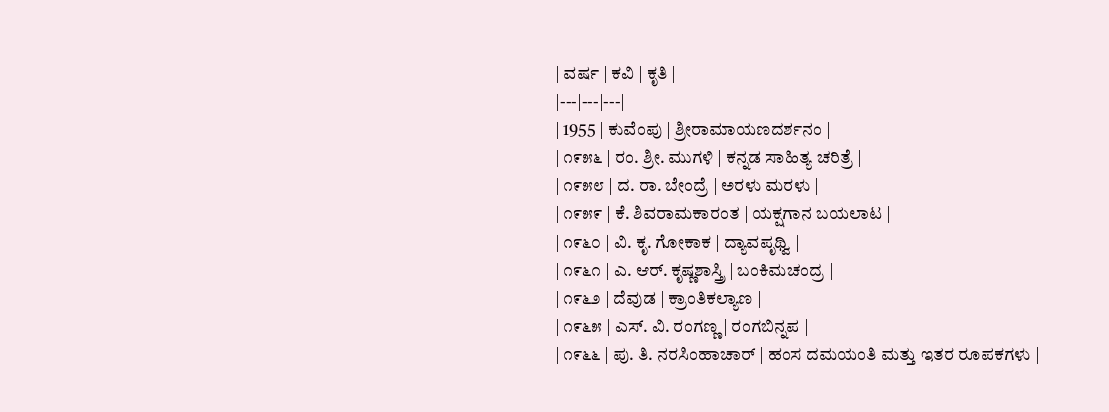| ವರ್ಷ | ಕವಿ | ಕೃತಿ |
|---|---|---|
| 1955 | ಕುವೆಂಪು | ಶ್ರೀರಾಮಾಯಣದರ್ಶನಂ |
| ೧೯೫೬ | ರಂ. ಶ್ರೀ. ಮುಗಳಿ | ಕನ್ನಡ ಸಾಹಿತ್ಯ ಚರಿತ್ರೆ |
| ೧೯೫೮ | ದ. ರಾ. ಬೇಂದ್ರೆ | ಅರಳು ಮರಳು |
| ೧೯೫೯ | ಕೆ. ಶಿವರಾಮಕಾರಂತ | ಯಕ್ಷಗಾನ ಬಯಲಾಟ |
| ೧೯೬೦ | ವಿ. ಕೃ. ಗೋಕಾಕ | ದ್ಯಾವಪೃಥ್ವಿ |
| ೧೯೬೧ | ಎ. ಆರ್. ಕೃಷ್ಣಶಾಸ್ತ್ರಿ | ಬಂಕಿಮಚಂದ್ರ |
| ೧೯೬೨ | ದೆವುಡ | ಕ್ರಾಂತಿಕಲ್ಯಾಣ |
| ೧೯೬೫ | ಎಸ್. ವಿ. ರಂಗಣ್ಣ | ರಂಗಬಿನ್ನಪ |
| ೧೯೬೬ | ಪು. ತಿ. ನರಸಿಂಹಾಚಾರ್ | ಹಂಸ ದಮಯಂತಿ ಮತ್ತು ಇತರ ರೂಪಕಗಳು |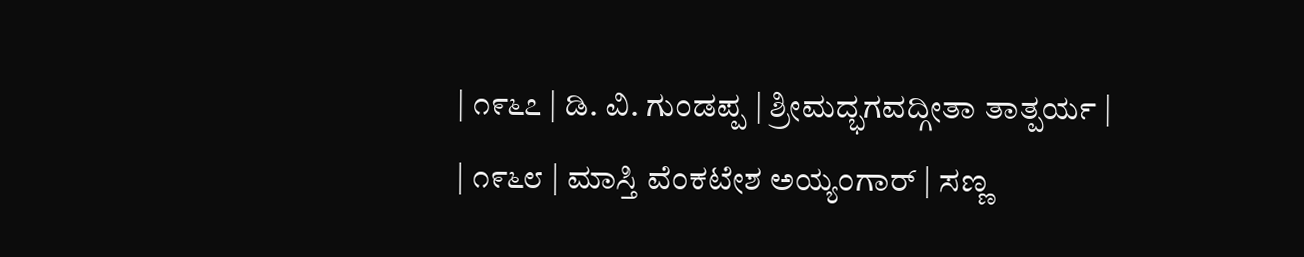| ೧೯೬೭ | ಡಿ. ವಿ. ಗುಂಡಪ್ಪ | ಶ್ರೀಮದ್ಭಗವದ್ಗೀತಾ ತಾತ್ಪರ್ಯ |
| ೧೯೬೮ | ಮಾಸ್ತಿ ವೆಂಕಟೇಶ ಅಯ್ಯಂಗಾರ್ | ಸಣ್ಣ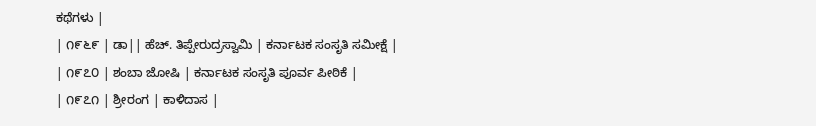ಕಥೆಗಳು |
| ೧೯೬೯ | ಡಾ|| ಹೆಚ್. ತಿಪ್ಪೇರುದ್ರಸ್ವಾಮಿ | ಕರ್ನಾಟಕ ಸಂಸೃತಿ ಸಮೀಕ್ಷೆ |
| ೧೯೭೦ | ಶಂಬಾ ಜೋಷಿ | ಕರ್ನಾಟಕ ಸಂಸೃತಿ ಪೂರ್ವ ಪೀಠಿಕೆ |
| ೧೯೭೧ | ಶ್ರೀರಂಗ | ಕಾಳಿದಾಸ |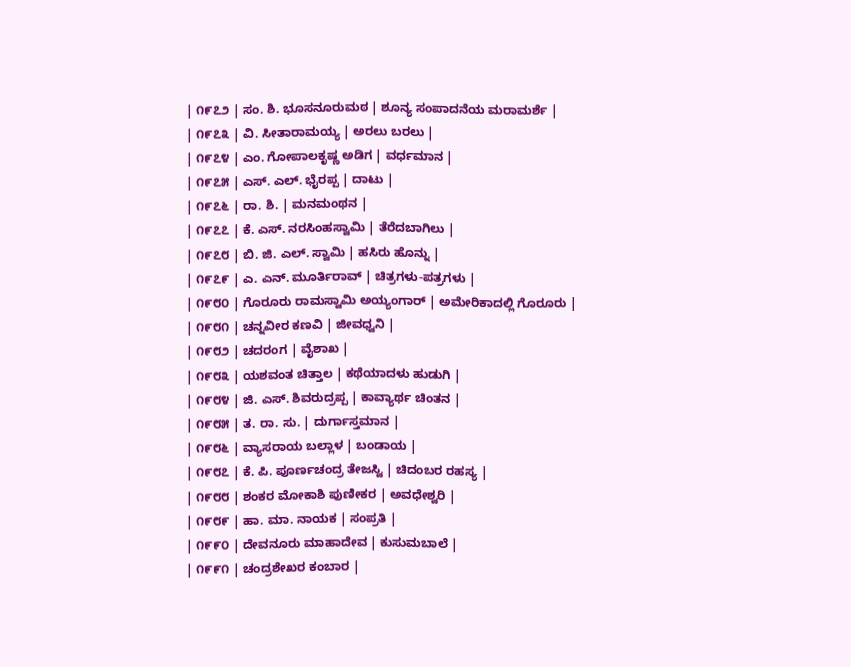| ೧೯೭೨ | ಸಂ. ಶಿ. ಭೂಸನೂರುಮಠ | ಶೂನ್ಯ ಸಂಪಾದನೆಯ ಮರಾಮರ್ಶೆ |
| ೧೯೭೩ | ವಿ. ಸೀತಾರಾಮಯ್ಯ | ಅರಲು ಬರಲು |
| ೧೯೭೪ | ಎಂ. ಗೋಪಾಲಕೃಷ್ಣ ಅಡಿಗ | ವರ್ಧಮಾನ |
| ೧೯೭೫ | ಎಸ್. ಎಲ್. ಭೈರಪ್ಪ | ದಾಟು |
| ೧೯೭೬ | ರಾ. ಶಿ. | ಮನಮಂಥನ |
| ೧೯೭೭ | ಕೆ. ಎಸ್. ನರಸಿಂಹಸ್ವಾಮಿ | ತೆರೆದಬಾಗಿಲು |
| ೧೯೭೮ | ಬಿ. ಜಿ. ಎಲ್. ಸ್ವಾಮಿ | ಹಸಿರು ಹೊನ್ನು |
| ೧೯೭೯ | ಎ. ಎನ್. ಮೂರ್ತಿರಾವ್ | ಚಿತ್ರಗಳು-ಪತ್ರಗಳು |
| ೧೯೮೦ | ಗೊರೂರು ರಾಮಸ್ವಾಮಿ ಅಯ್ಯಂಗಾರ್ | ಅಮೇರಿಕಾದಲ್ಲಿ ಗೊರೂರು |
| ೧೯೮೧ | ಚನ್ನವೀರ ಕಣವಿ | ಜೀವಧ್ವನಿ |
| ೧೯೮೨ | ಚದರಂಗ | ವೈಶಾಖ |
| ೧೯೮೩ | ಯಶವಂತ ಚಿತ್ತಾಲ | ಕಥೆಯಾದಳು ಹುಡುಗಿ |
| ೧೯೮೪ | ಜಿ. ಎಸ್. ಶಿವರುದ್ರಪ್ಪ | ಕಾವ್ಯಾರ್ಥ ಚಿಂತನ |
| ೧೯೮೫ | ತ. ರಾ. ಸು. | ದುರ್ಗಾಸ್ತಮಾನ |
| ೧೯೮೬ | ವ್ಯಾಸರಾಯ ಬಲ್ಲಾಳ | ಬಂಡಾಯ |
| ೧೯೮೭ | ಕೆ. ಪಿ. ಪೂರ್ಣಚಂದ್ರ ತೇಜಸ್ವಿ | ಚಿದಂಬರ ರಹಸ್ಯ |
| ೧೯೮೮ | ಶಂಕರ ಮೋಕಾಶಿ ಪುಣೀಕರ | ಅವಧೇಶ್ವರಿ |
| ೧೯೮೯ | ಹಾ. ಮಾ. ನಾಯಕ | ಸಂಪ್ರತಿ |
| ೧೯೯೦ | ದೇವನೂರು ಮಾಹಾದೇವ | ಕುಸುಮಬಾಲೆ |
| ೧೯೯೧ | ಚಂದ್ರಶೇಖರ ಕಂಬಾರ |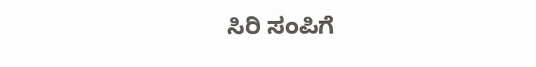ಸಿರಿ ಸಂಪಿಗೆ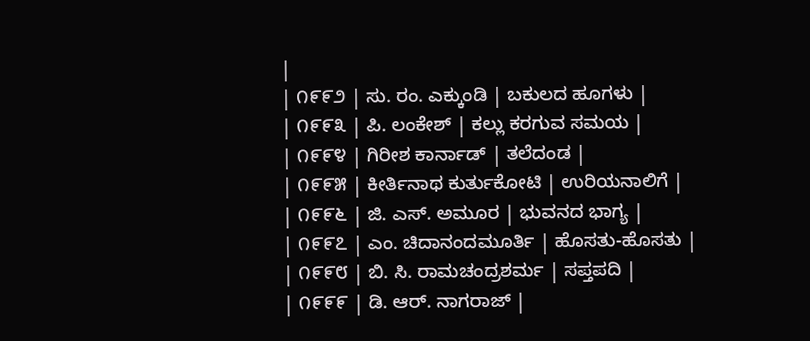|
| ೧೯೯೨ | ಸು. ರಂ. ಎಕ್ಕುಂಡಿ | ಬಕುಲದ ಹೂಗಳು |
| ೧೯೯೩ | ಪಿ. ಲಂಕೇಶ್ | ಕಲ್ಲು ಕರಗುವ ಸಮಯ |
| ೧೯೯೪ | ಗಿರೀಶ ಕಾರ್ನಾಡ್ | ತಲೆದಂಡ |
| ೧೯೯೫ | ಕೀರ್ತಿನಾಥ ಕುರ್ತುಕೋಟಿ | ಉರಿಯನಾಲಿಗೆ |
| ೧೯೯೬ | ಜಿ. ಎಸ್. ಅಮೂರ | ಭುವನದ ಭಾಗ್ಯ |
| ೧೯೯೭ | ಎಂ. ಚಿದಾನಂದಮೂರ್ತಿ | ಹೊಸತು-ಹೊಸತು |
| ೧೯೯೮ | ಬಿ. ಸಿ. ರಾಮಚಂದ್ರಶರ್ಮ | ಸಪ್ತಪದಿ |
| ೧೯೯೯ | ಡಿ. ಆರ್. ನಾಗರಾಜ್ |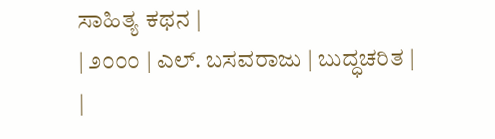ಸಾಹಿತ್ಯ ಕಥನ |
| ೨೦೦೦ | ಎಲ್. ಬಸವರಾಜು | ಬುದ್ಧಚರಿತ |
|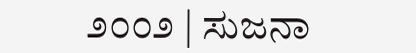೨೦೦೨ | ಸುಜನಾ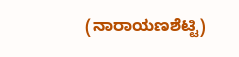(ನಾರಾಯಣಶೆಟ್ಟಿ)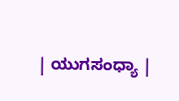| ಯುಗಸಂಧ್ಯಾ |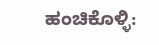ಹಂಚಿಕೊಳ್ಳಿ: